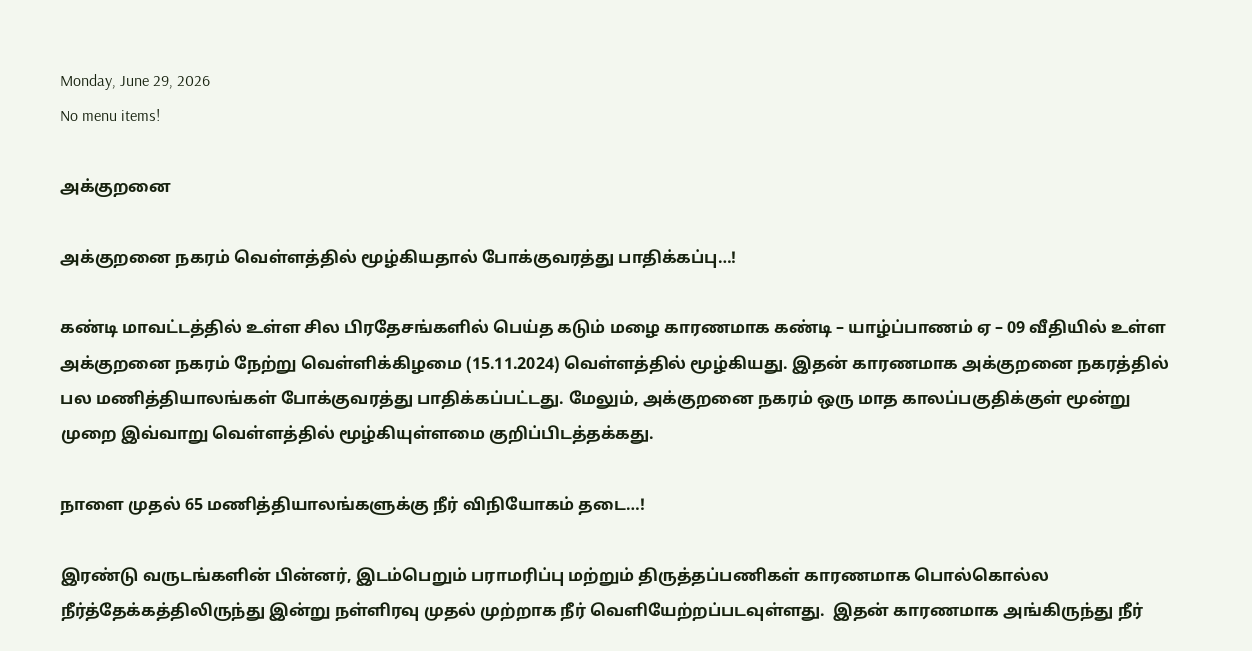Monday, June 29, 2026
No menu items!

அக்குறனை

அக்குறனை நகரம் வெள்ளத்தில் மூழ்கியதால் போக்குவரத்து பாதிக்கப்பு…!

கண்டி மாவட்டத்தில் உள்ள சில பிரதேசங்களில் பெய்த கடும் மழை காரணமாக கண்டி – யாழ்ப்பாணம் ஏ – 09 வீதியில் உள்ள அக்குறனை நகரம் நேற்று வெள்ளிக்கிழமை (15.11.2024) வெள்ளத்தில் மூழ்கியது. இதன் காரணமாக அக்குறனை நகரத்தில் பல மணித்தியாலங்கள் போக்குவரத்து பாதிக்கப்பட்டது. மேலும், அக்குறனை நகரம் ஒரு மாத காலப்பகுதிக்குள் மூன்று முறை இவ்வாறு வெள்ளத்தில் மூழ்கியுள்ளமை குறிப்பிடத்தக்கது.

நாளை முதல் 65 மணித்தியாலங்களுக்கு நீர் விநியோகம் தடை…!

இரண்டு வருடங்களின் பின்னர், இடம்பெறும் பராமரிப்பு மற்றும் திருத்தப்பணிகள் காரணமாக பொல்கொல்ல நீர்த்தேக்கத்திலிருந்து இன்று நள்ளிரவு முதல் முற்றாக நீர் வெளியேற்றப்படவுள்ளது.  இதன் காரணமாக அங்கிருந்து நீர்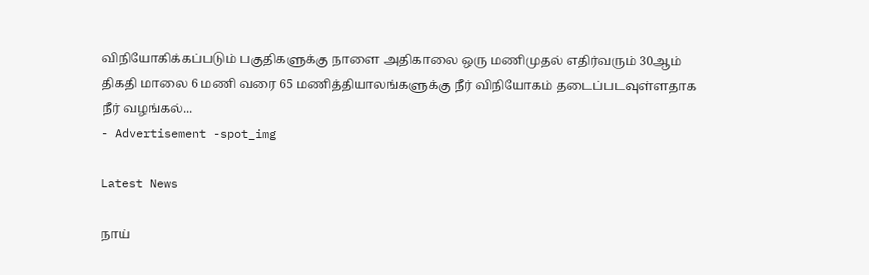விநியோகிக்கப்படும் பகுதிகளுக்கு நாளை அதிகாலை ஒரு மணிமுதல் எதிர்வரும் 30ஆம் திகதி மாலை 6 மணி வரை 65 மணித்தியாலங்களுக்கு நீர் விநியோகம் தடைப்படவுள்ளதாக நீர் வழங்கல்...
- Advertisement -spot_img

Latest News

நாய்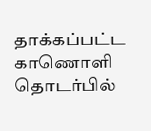தாக்கப்பட்ட காணொளி தொடர்பில்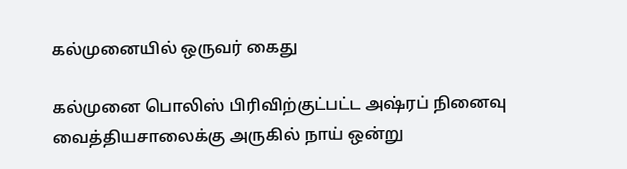கல்முனையில் ஒருவர் கைது

கல்முனை பொலிஸ் பிரிவிற்குட்பட்ட அஷ்ரப் நினைவு வைத்தியசாலைக்கு அருகில் நாய் ஒன்று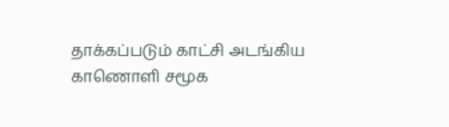தாக்கப்படும் காட்சி அடங்கிய காணொளி சமூக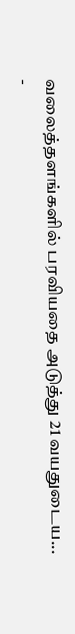வலைத்தளங்களில் பரவியதை அடுத்து 21 வயதுடைய...
-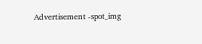Advertisement -spot_img